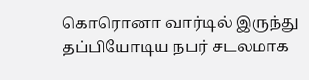கொரொனா வார்டில் இருந்து தப்பியோடிய நபர் சடலமாக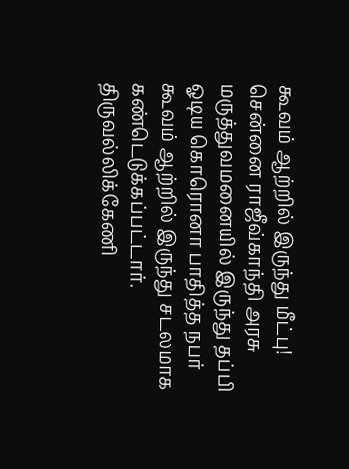கூவம் ஆற்றில் இருந்து மீட்பு!
சென்னை ராஜீவ்காந்தி அரசு மருத்துவமனையில் இருந்து தப்பி ஓடிய கொரொனா பாதித்த நபர் கூவம் ஆற்றில் இருந்து சடலமாக கண்டெடுக்கப்பட்டார். திருவல்லிக்கேணி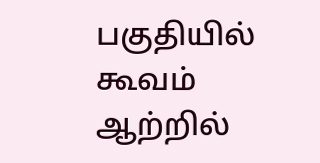பகுதியில் கூவம் ஆற்றில்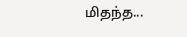மிதந்த...